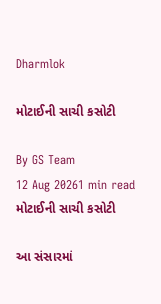Dharmlok

મોટાઈની સાચી કસોટી

By GS Team
12 Aug 20261 min read
મોટાઈની સાચી કસોટી

આ સંસારમાં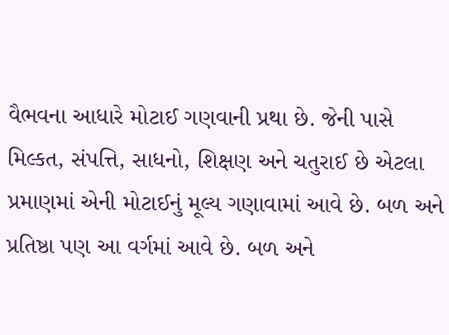વૈભવના આધારે મોટાઈ ગણવાની પ્રથા છે. જેની પાસે મિલ્કત, સંપત્તિ, સાધનો, શિક્ષણ અને ચતુરાઈ છે એટલા પ્રમાણમાં એની મોટાઈનું મૂલ્ય ગણાવામાં આવે છે. બળ અને પ્રતિષ્ઠા પણ આ વર્ગમાં આવે છે. બળ અને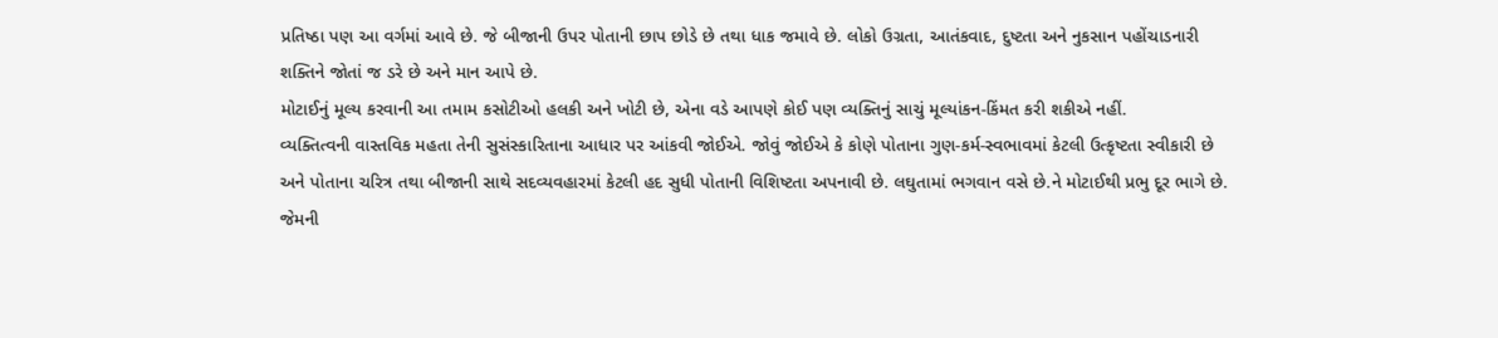પ્રતિષ્ઠા પણ આ વર્ગમાં આવે છે. જે બીજાની ઉપર પોતાની છાપ છોડે છે તથા ધાક જમાવે છે. લોકો ઉગ્રતા, આતંકવાદ, દુષ્ટતા અને નુકસાન પહોંચાડનારી શક્તિને જોતાં જ ડરે છે અને માન આપે છે.
મોટાઈનું મૂલ્ય કરવાની આ તમામ કસોટીઓ હલકી અને ખોટી છે, એના વડે આપણે કોઈ પણ વ્યક્તિનું સાચું મૂલ્યાંકન-કિંમત કરી શકીએ નહીં.
વ્યક્તિત્વની વાસ્તવિક મહતા તેની સુસંસ્કારિતાના આધાર પર આંકવી જોઈએ. જોવું જોઈએ કે કોણે પોતાના ગુણ-કર્મ-સ્વભાવમાં કેટલી ઉત્કૃષ્ટતા સ્વીકારી છે અને પોતાના ચરિત્ર તથા બીજાની સાથે સદવ્યવહારમાં કેટલી હદ સુધી પોતાની વિશિષ્ટતા અપનાવી છે. લઘુતામાં ભગવાન વસે છે.ને મોટાઈથી પ્રભુ દૂર ભાગે છે. જેમની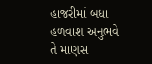હાજરીમાં બધા હળવાશ અનુભવે તે માણસ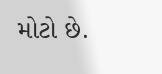મોટો છે.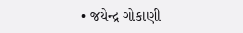• જયેન્દ્ર ગોકાણી